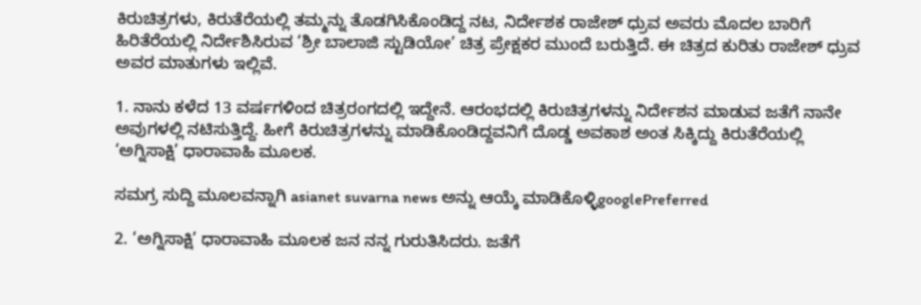ಕಿರುಚಿತ್ರಗಳು, ಕಿರುತೆರೆಯಲ್ಲಿ ತಮ್ಮನ್ನು ತೊಡಗಿಸಿಕೊಂಡಿದ್ದ ನಟ, ನಿರ್ದೇಶಕ ರಾಜೇಶ್‌ ಧ್ರುವ ಅವರು ಮೊದಲ ಬಾರಿಗೆ ಹಿರಿತೆರೆಯಲ್ಲಿ ನಿರ್ದೇಶಿಸಿರುವ ‘ಶ್ರೀ ಬಾಲಾಜಿ ಸ್ಟುಡಿಯೋ’ ಚಿತ್ರ ಪ್ರೇಕ್ಷಕರ ಮುಂದೆ ಬರುತ್ತಿದೆ. ಈ ಚಿತ್ರದ ಕುರಿತು ರಾಜೇಶ್‌ ಧ್ರುವ ಅವರ ಮಾತುಗಳು ಇಲ್ಲಿವೆ.

1. ನಾನು ಕಳೆದ 13 ವರ್ಷಗಳಿಂದ ಚಿತ್ರರಂಗದಲ್ಲಿ ಇದ್ದೇನೆ. ಆರಂಭದಲ್ಲಿ ಕಿರುಚಿತ್ರಗಳನ್ನು ನಿರ್ದೇಶನ ಮಾಡುವ ಜತೆಗೆ ನಾನೇ ಅವುಗಳಲ್ಲಿ ನಟಿಸುತ್ತಿದ್ದೆ. ಹೀಗೆ ಕಿರುಚಿತ್ರಗಳನ್ನು ಮಾಡಿಕೊಂಡಿದ್ದವನಿಗೆ ದೊಡ್ಡ ಅವಕಾಶ ಅಂತ ಸಿಕ್ಕಿದ್ದು ಕಿರುತೆರೆಯಲ್ಲಿ ‘ಅಗ್ನಿಸಾಕ್ಷಿ’ ಧಾರಾವಾಹಿ ಮೂಲಕ.

ಸಮಗ್ರ ಸುದ್ದಿ ಮೂಲವನ್ನಾಗಿ asianet suvarna news ಅನ್ನು ಆಯ್ಕೆ ಮಾಡಿಕೊಳ್ಳಿgooglePreferred

2. ‘ಅಗ್ನಿಸಾಕ್ಷಿ’ ಧಾರಾವಾಹಿ ಮೂಲಕ ಜನ ನನ್ನ ಗುರುತಿಸಿದರು. ಜತೆಗೆ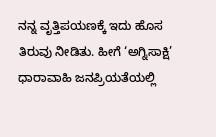ನನ್ನ ವೃತ್ತಿಪಯಣಕ್ಕೆ ಇದು ಹೊಸ ತಿರುವು ನೀಡಿತು. ಹೀಗೆ ‘ಅಗ್ನಿಸಾಕ್ಷಿ’ ಧಾರಾವಾಹಿ ಜನಪ್ರಿಯತೆಯಲ್ಲಿ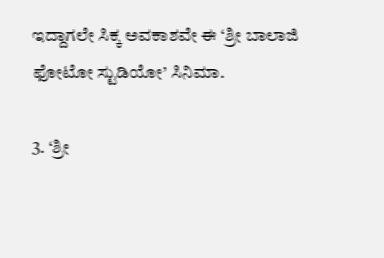ಇದ್ದಾಗಲೇ ಸಿಕ್ಕ ಅವಕಾಶವೇ ಈ ‘ಶ್ರೀ ಬಾಲಾಜಿ ಫೋಟೋ ಸ್ಟುಡಿಯೋ’ ಸಿನಿಮಾ.

3. ‘ಶ್ರೀ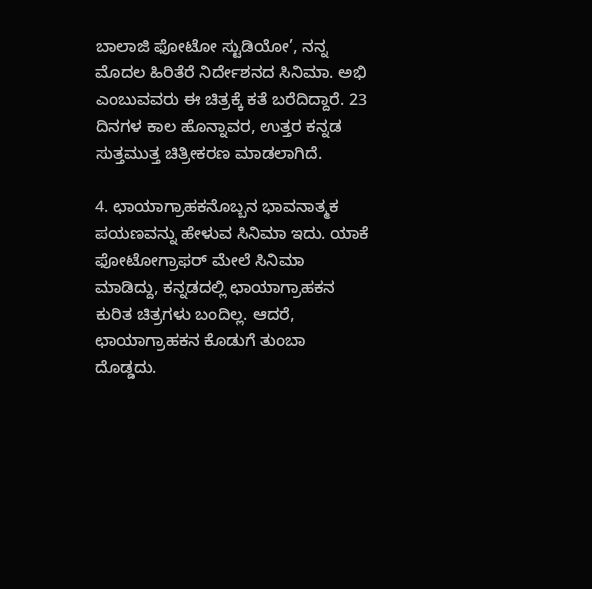ಬಾಲಾಜಿ ಫೋಟೋ ಸ್ಟುಡಿಯೋ’, ನನ್ನ ಮೊದಲ ಹಿರಿತೆರೆ ನಿರ್ದೇಶನದ ಸಿನಿಮಾ. ಅಭಿ ಎಂಬುವವರು ಈ ಚಿತ್ರಕ್ಕೆ ಕತೆ ಬರೆದಿದ್ದಾರೆ. 23 ದಿನಗಳ ಕಾಲ ಹೊನ್ನಾವರ, ಉತ್ತರ ಕನ್ನಡ ಸುತ್ತಮುತ್ತ ಚಿತ್ರೀಕರಣ ಮಾಡಲಾಗಿದೆ.

4. ಛಾಯಾಗ್ರಾಹಕನೊಬ್ಬನ ಭಾವನಾತ್ಮಕ ಪಯಣವನ್ನು ಹೇಳುವ ಸಿನಿಮಾ ಇದು. ಯಾಕೆ ಫೋಟೋಗ್ರಾಫರ್‌ ಮೇಲೆ ಸಿನಿಮಾ ಮಾಡಿದ್ದು, ಕನ್ನಡದಲ್ಲಿ ಛಾಯಾಗ್ರಾಹಕನ ಕುರಿತ ಚಿತ್ರಗಳು ಬಂದಿಲ್ಲ. ಆದರೆ, ಛಾಯಾಗ್ರಾಹಕನ ಕೊಡುಗೆ ತುಂಬಾ ದೊಡ್ಡದು.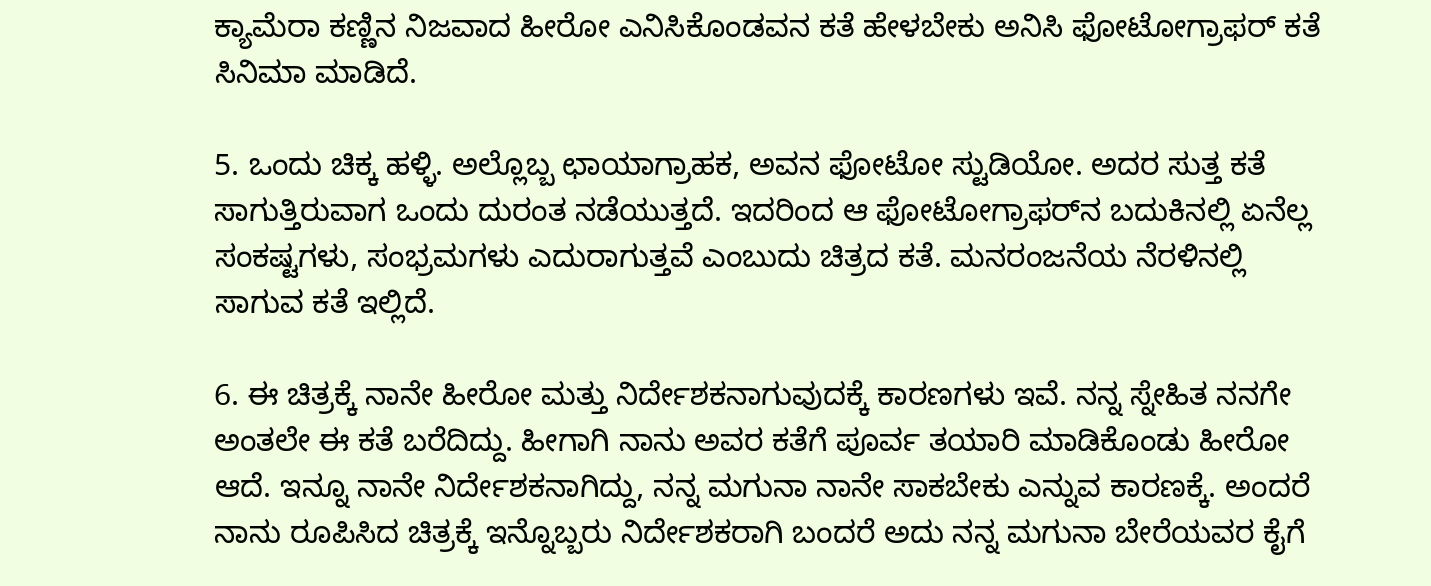ಕ್ಯಾಮೆರಾ ಕಣ್ಣಿನ ನಿಜವಾದ ಹೀರೋ ಎನಿಸಿಕೊಂಡವನ ಕತೆ ಹೇಳಬೇಕು ಅನಿಸಿ ಫೋಟೋಗ್ರಾಫರ್‌ ಕತೆ ಸಿನಿಮಾ ಮಾಡಿದೆ.

5. ಒಂದು ಚಿಕ್ಕ ಹಳ್ಳಿ. ಅಲ್ಲೊಬ್ಬ ಛಾಯಾಗ್ರಾಹಕ, ಅವನ ಫೋಟೋ ಸ್ಟುಡಿಯೋ. ಅದರ ಸುತ್ತ ಕತೆ ಸಾಗುತ್ತಿರುವಾಗ ಒಂದು ದುರಂತ ನಡೆಯುತ್ತದೆ. ಇದರಿಂದ ಆ ಫೋಟೋಗ್ರಾಫರ್‌ನ ಬದುಕಿನಲ್ಲಿ ಏನೆಲ್ಲ ಸಂಕಷ್ಟಗಳು, ಸಂಭ್ರಮಗಳು ಎದುರಾಗುತ್ತವೆ ಎಂಬುದು ಚಿತ್ರದ ಕತೆ. ಮನರಂಜನೆಯ ನೆರಳಿನಲ್ಲಿ ಸಾಗುವ ಕತೆ ಇಲ್ಲಿದೆ.

6. ಈ ಚಿತ್ರಕ್ಕೆ ನಾನೇ ಹೀರೋ ಮತ್ತು ನಿರ್ದೇಶಕನಾಗುವುದಕ್ಕೆ ಕಾರಣಗಳು ಇವೆ. ನನ್ನ ಸ್ನೇಹಿತ ನನಗೇ ಅಂತಲೇ ಈ ಕತೆ ಬರೆದಿದ್ದು. ಹೀಗಾಗಿ ನಾನು ಅವರ ಕತೆಗೆ ಪೂರ್ವ ತಯಾರಿ ಮಾಡಿಕೊಂಡು ಹೀರೋ ಆದೆ. ಇನ್ನೂ ನಾನೇ ನಿರ್ದೇಶಕನಾಗಿದ್ದು, ನನ್ನ ಮಗುನಾ ನಾನೇ ಸಾಕಬೇಕು ಎನ್ನುವ ಕಾರಣಕ್ಕೆ. ಅಂದರೆ ನಾನು ರೂಪಿಸಿದ ಚಿತ್ರಕ್ಕೆ ಇನ್ನೊಬ್ಬರು ನಿರ್ದೇಶಕರಾಗಿ ಬಂದರೆ ಅದು ನನ್ನ ಮಗುನಾ ಬೇರೆಯವರ ಕೈಗೆ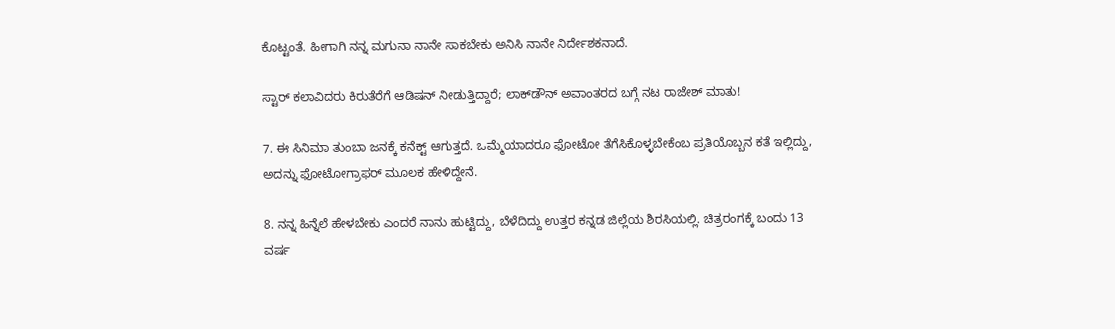ಕೊಟ್ಟಂತೆ. ಹೀಗಾಗಿ ನನ್ನ ಮಗುನಾ ನಾನೇ ಸಾಕಬೇಕು ಅನಿಸಿ ನಾನೇ ನಿರ್ದೇಶಕನಾದೆ.

ಸ್ಟಾರ್ ಕಲಾವಿದರು ಕಿರುತೆರೆಗೆ ಆಡಿಷನ್‌ ನೀಡುತ್ತಿದ್ದಾರೆ; ಲಾಕ್‌ಡೌನ್ ಅವಾಂತರದ ಬಗ್ಗೆ ನಟ ರಾಜೇಶ್ ಮಾತು!

7. ಈ ಸಿನಿಮಾ ತುಂಬಾ ಜನಕ್ಕೆ ಕನೆಕ್ಟ್ ಆಗುತ್ತದೆ. ಒಮ್ಮೆಯಾದರೂ ಫೋಟೋ ತೆಗೆಸಿಕೊಳ್ಳಬೇಕೆಂಬ ಪ್ರತಿಯೊಬ್ಬನ ಕತೆ ಇಲ್ಲಿದ್ದು, ಅದನ್ನು ಫೋಟೋಗ್ರಾಫರ್‌ ಮೂಲಕ ಹೇಳಿದ್ದೇನೆ.

8. ನನ್ನ ಹಿನ್ನೆಲೆ ಹೇಳಬೇಕು ಎಂದರೆ ನಾನು ಹುಟ್ಟಿದ್ದು, ಬೆಳೆದಿದ್ದು ಉತ್ತರ ಕನ್ನಡ ಜಿಲ್ಲೆಯ ಶಿರಸಿಯಲ್ಲಿ. ಚಿತ್ರರಂಗಕ್ಕೆ ಬಂದು 13 ವರ್ಷ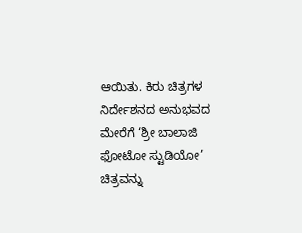ಆಯಿತು. ಕಿರು ಚಿತ್ರಗಳ ನಿರ್ದೇಶನದ ಅನುಭವದ ಮೇರೆಗೆ ‘ಶ್ರೀ ಬಾಲಾಜಿ ಫೋಟೋ ಸ್ಟುಡಿಯೋ’ ಚಿತ್ರವನ್ನು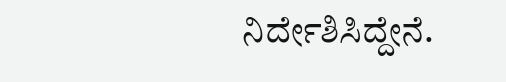ನಿರ್ದೇಶಿಸಿದ್ದೇನೆ.